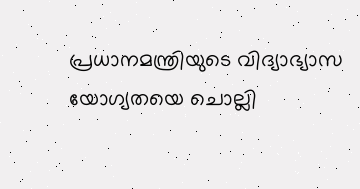പ്രധാനമന്ത്രിയുടെ വിദ്യാഭ്യാസ യോഗ്യതയെ ചൊല്ലി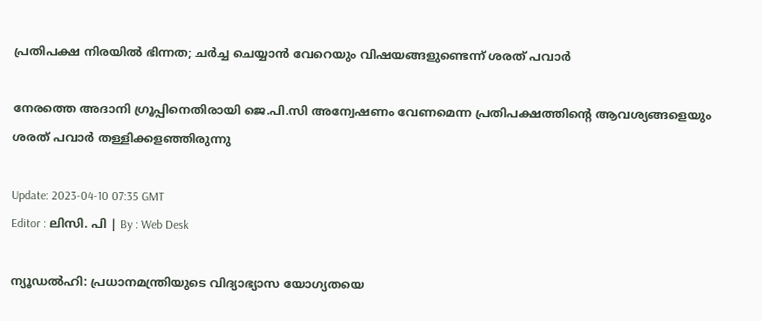പ്രതിപക്ഷ നിരയിൽ ഭിന്നത; ചർച്ച ചെയ്യാൻ വേറെയും വിഷയങ്ങളുണ്ടെന്ന് ശരത് പവാർ

നേരത്തെ അദാനി ഗ്രൂപ്പിനെതിരായി ജെ.പി.സി അന്വേഷണം വേണമെന്ന പ്രതിപക്ഷത്തിന്റെ ആവശ്യങ്ങളെയും ശരത് പവാർ തള്ളിക്കളഞ്ഞിരുന്നു

Update: 2023-04-10 07:35 GMT
Editor : ലിസി. പി | By : Web Desk

ന്യൂഡൽഹി: പ്രധാനമന്ത്രിയുടെ വിദ്യാഭ്യാസ യോഗ്യതയെ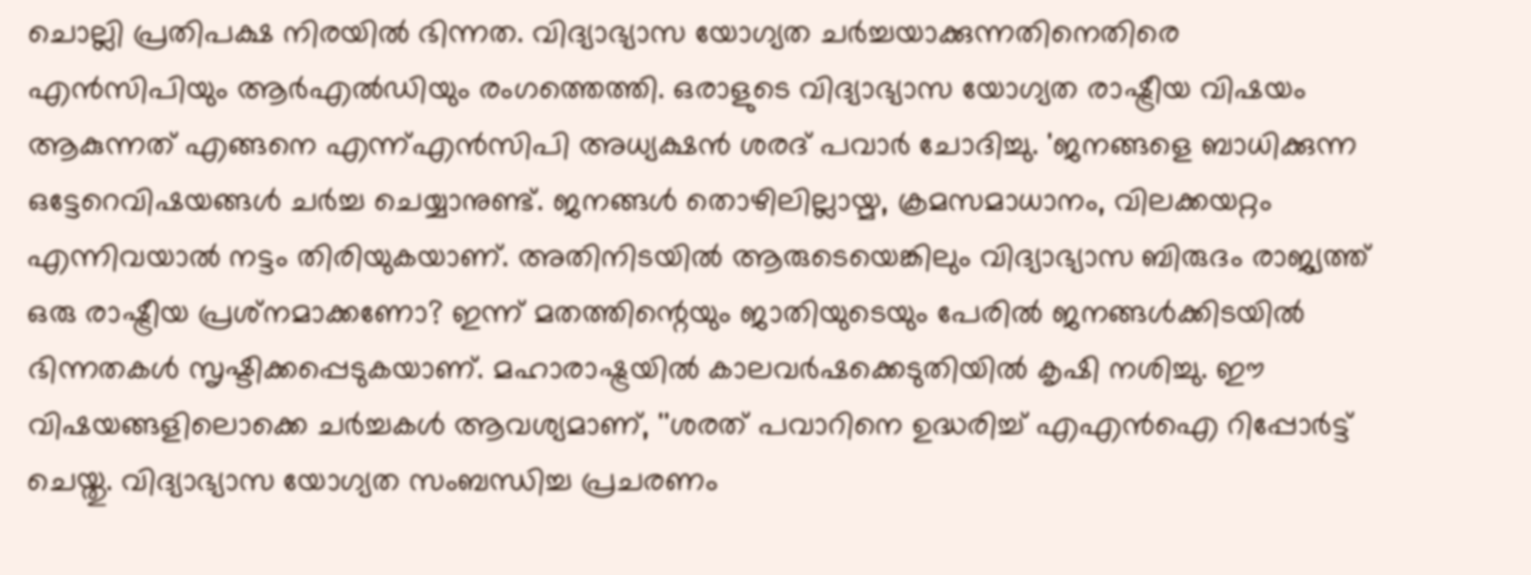ചൊല്ലി പ്രതിപക്ഷ നിരയിൽ ഭിന്നത. വിദ്യാഭ്യാസ യോഗ്യത ചർച്ചയാക്കുന്നതിനെതിരെ എൻസിപിയും ആർഎൽഡിയും രംഗത്തെത്തി. ഒരാളുടെ വിദ്യാഭ്യാസ യോഗ്യത രാഷ്ട്രീയ വിഷയം ആകുന്നത് എങ്ങനെ എന്ന്എൻസിപി അധ്യക്ഷൻ ശരദ് പവാർ ചോദിച്ചു. 'ജനങ്ങളെ ബാധിക്കുന്ന ഒട്ടേറെവിഷയങ്ങൾ ചർച്ച ചെയ്യാനുണ്ട്. ജനങ്ങൾ തൊഴിലില്ലായ്മ, ക്രമസമാധാനം, വിലക്കയറ്റം എന്നിവയാൽ നട്ടം തിരിയുകയാണ്. അതിനിടയിൽ ആരുടെയെങ്കിലും വിദ്യാഭ്യാസ ബിരുദം രാജ്യത്ത് ഒരു രാഷ്ട്രീയ പ്രശ്‌നമാക്കണോ? ഇന്ന് മതത്തിന്റെയും ജാതിയുടെയും പേരിൽ ജനങ്ങൾക്കിടയിൽ ഭിന്നതകൾ സൃഷ്ടിക്കപ്പെടുകയാണ്. മഹാരാഷ്ട്രയിൽ കാലവർഷക്കെടുതിയിൽ കൃഷി നശിച്ചു. ഈ വിഷയങ്ങളിലൊക്കെ ചർച്ചകൾ ആവശ്യമാണ്, ''ശരത് പവാറിനെ ഉദ്ധരിച്ച് എഎൻഐ റിപ്പോർട്ട് ചെയ്തു. വിദ്യാഭ്യാസ യോഗ്യത സംബന്ധിച്ച പ്രചരണം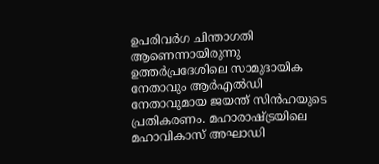ഉപരിവർഗ ചിന്താഗതി ആണെന്നായിരുന്നു ഉത്തർപ്രദേശിലെ സാമുദായിക നേതാവും ആർഎൽഡി നേതാവുമായ ജയന്ത് സിൻഹയുടെ പ്രതികരണം. മഹാരാഷ്ട്രയിലെ മഹാവികാസ് അഘാഡി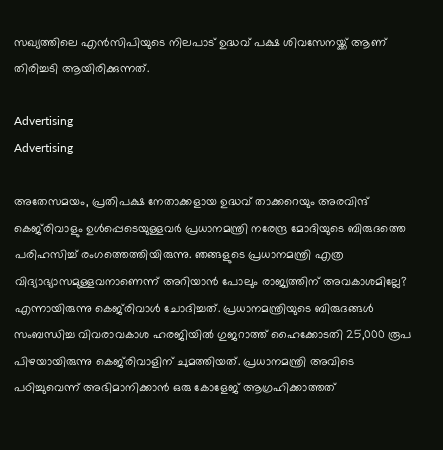സഖ്യത്തിലെ എൻസിപിയുടെ നിലപാട് ഉദ്ധവ് പക്ഷ ശിവസേനയ്ക്ക് ആണ് തിരിച്ചടി ആയിരിക്കുന്നത്.

Advertising
Advertising

അതേസമയം, പ്രതിപക്ഷ നേതാക്കളായ ഉദ്ധവ് താക്കറെയും അരവിന്ദ് കെജ്‍രിവാളും ഉൾപ്പെടെയുള്ളവർ പ്രധാനമന്ത്രി നരേന്ദ്ര മോദിയുടെ ബിരുദത്തെ പരിഹസിച്ച് രംഗത്തെത്തിയിരുന്നു. ഞങ്ങളുടെ പ്രധാനമന്ത്രി എത്ര വിദ്യാഭ്യാസമുള്ളവനാണെന്ന് അറിയാൻ പോലും രാജ്യത്തിന് അവകാശമില്ലേ? എന്നായിരുന്നു കെജ്‍രിവാൾ ചോദിച്ചത്. പ്രധാനമന്ത്രിയുടെ ബിരുദങ്ങൾ സംബന്ധിച്ച വിവരാവകാശ ഹരജിയിൽ ഗുജറാത്ത് ഹൈക്കോടതി 25,000 രൂപ പിഴയായിരുന്നു കെജ്‍രിവാളിന് ചുമത്തിയത്. പ്രധാനമന്ത്രി അവിടെ പഠിച്ചുവെന്ന് അഭിമാനിക്കാൻ ഒരു കോളേജ് ആഗ്രഹിക്കാത്തത്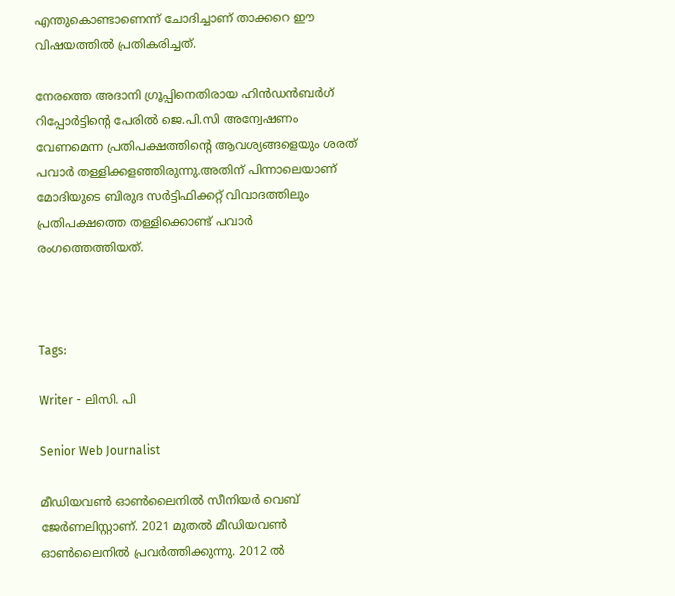എന്തുകൊണ്ടാണെന്ന് ചോദിച്ചാണ് താക്കറെ ഈ വിഷയത്തിൽ പ്രതികരിച്ചത്.

നേരത്തെ അദാനി ഗ്രൂപ്പിനെതിരായ ഹിൻഡൻബർഗ് റിപ്പോർട്ടിന്റെ പേരിൽ ജെ.പി.സി അന്വേഷണം വേണമെന്ന പ്രതിപക്ഷത്തിന്റെ ആവശ്യങ്ങളെയും ശരത് പവാർ തള്ളിക്കളഞ്ഞിരുന്നു.അതിന് പിന്നാലെയാണ് മോദിയുടെ ബിരുദ സർട്ടിഫിക്കറ്റ് വിവാദത്തിലും പ്രതിപക്ഷത്തെ തള്ളിക്കൊണ്ട് പവാർ രംഗത്തെത്തിയത്.



Tags:

Writer - ലിസി. പി

Senior Web Journalist

മീഡിയവൺ ഓൺലൈനിൽ സീനിയർ വെബ് ജേർണലിസ്റ്റാണ്. 2021 മുതൽ മീഡിയവൺ ഓൺലൈനിൽ പ്രവർത്തിക്കുന്നു. 2012 ല്‍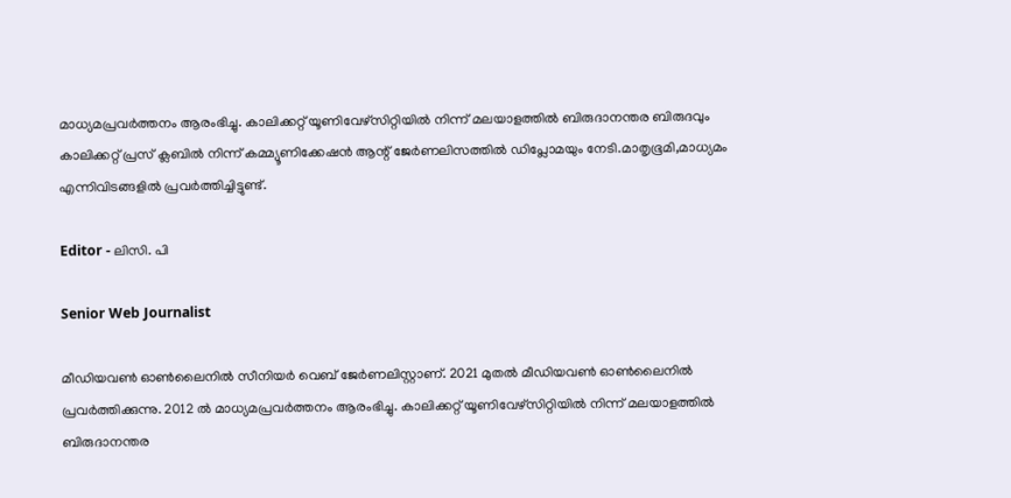മാധ്യമപ്രവര്‍ത്തനം ആരംഭിച്ചു. കാലിക്കറ്റ് യൂണിവേഴ്‌സിറ്റിയിൽ നിന്ന് മലയാളത്തിൽ ബിരുദാനന്തര ബിരുദവും കാലിക്കറ്റ് പ്രസ് ക്ലബിൽ നിന്ന് കമ്മ്യൂണിക്കേഷൻ ആന്റ് ജേർണലിസത്തിൽ ഡിപ്ലോമയും നേടി.മാതൃഭൂമി,മാധ്യമം എന്നിവിടങ്ങളിൽ പ്രവർത്തിച്ചിട്ടുണ്ട്.

Editor - ലിസി. പി

Senior Web Journalist

മീഡിയവൺ ഓൺലൈനിൽ സീനിയർ വെബ് ജേർണലിസ്റ്റാണ്. 2021 മുതൽ മീഡിയവൺ ഓൺലൈനിൽ പ്രവർത്തിക്കുന്നു. 2012 ല്‍ മാധ്യമപ്രവര്‍ത്തനം ആരംഭിച്ചു. കാലിക്കറ്റ് യൂണിവേഴ്‌സിറ്റിയിൽ നിന്ന് മലയാളത്തിൽ ബിരുദാനന്തര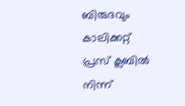ബിരുദവും കാലിക്കറ്റ് പ്രസ് ക്ലബിൽ നിന്ന്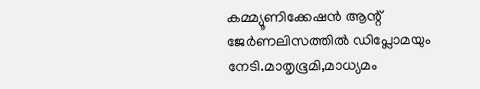കമ്മ്യൂണിക്കേഷൻ ആന്റ് ജേർണലിസത്തിൽ ഡിപ്ലോമയും നേടി.മാതൃഭൂമി,മാധ്യമം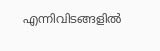എന്നിവിടങ്ങളിൽ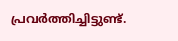പ്രവർത്തിച്ചിട്ടുണ്ട്.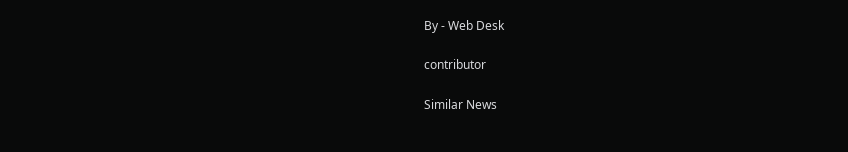By - Web Desk

contributor

Similar News